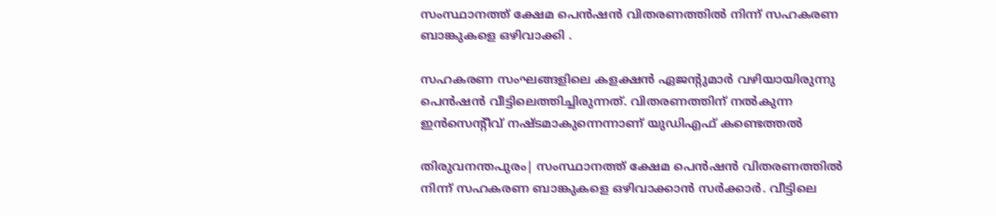സംസ്ഥാനത്ത് ക്ഷേമ പെൻഷൻ വിതരണത്തിൽ നിന്ന് സഹകരണ ബാങ്കുകളെ ഒഴിവാക്കി .

സഹകരണ സംഘങ്ങളിലെ കളക്ഷൻ ഏജന്‍റുമാർ വഴിയായിരുന്നു പെൻഷൻ വീട്ടിലെത്തിച്ചിരുന്നത്. വിതരണത്തിന് നൽകുന്ന ഇൻസെന്റീവ് നഷ്ടമാകുന്നെന്നാണ് യുഡിഎഫ് കണ്ടെത്തൽ

തിരുവനന്തപുരം| സംസ്ഥാനത്ത് ക്ഷേമ പെൻഷൻ വിതരണത്തിൽ നിന്ന് സഹകരണ ബാങ്കുകളെ ഒഴിവാക്കാൻ സർക്കാർ. വീട്ടിലെ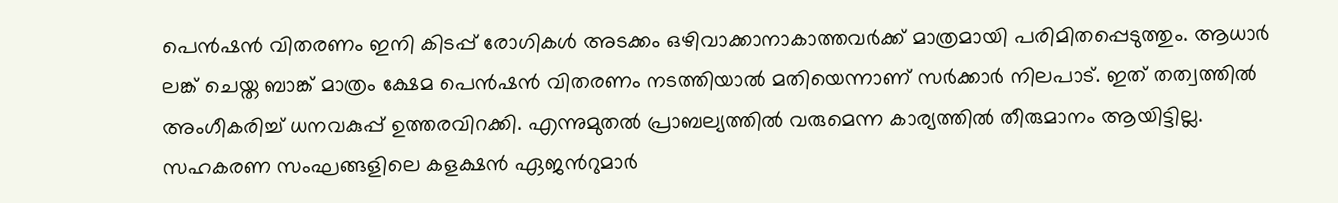പെൻഷൻ വിതരണം ഇനി കിടപ്പ് രോഗികൾ അടക്കം ഒഴിവാക്കാനാകാത്തവർക്ക് മാത്രമായി പരിമിതപ്പെടുത്തും. ആധാർ ലങ്ക് ചെയ്ത ബാങ്ക് മാത്രം ക്ഷേമ പെൻഷൻ വിതരണം നടത്തിയാൽ മതിയെന്നാണ് സർക്കാർ നിലപാട്. ഇത് തത്വത്തിൽ അംഗീകരിച്ച് ധനവകുപ്പ് ഉത്തരവിറക്കി. എന്നുമുതൽ പ്രാബല്യത്തിൽ വരുമെന്ന കാര്യത്തിൽ തീരുമാനം ആയിട്ടില്ല. സഹകരണ സംഘങ്ങളിലെ കളക്ഷൻ ഏജന്‍റുമാർ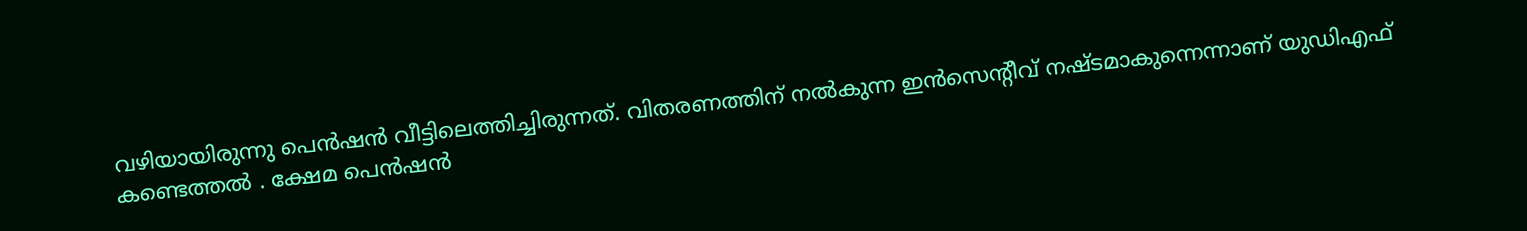വഴിയായിരുന്നു പെൻഷൻ വീട്ടിലെത്തിച്ചിരുന്നത്. വിതരണത്തിന് നൽകുന്ന ഇൻസെന്റീവ് നഷ്ടമാകുന്നെന്നാണ് യുഡിഎഫ് കണ്ടെത്തൽ . ക്ഷേമ പെൻഷൻ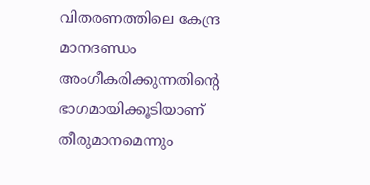വിതരണത്തിലെ കേന്ദ്ര മാനദണ്ഡം അംഗീകരിക്കുന്നതിന്‍റെ ഭാഗമായിക്കൂടിയാണ് തീരുമാനമെന്നും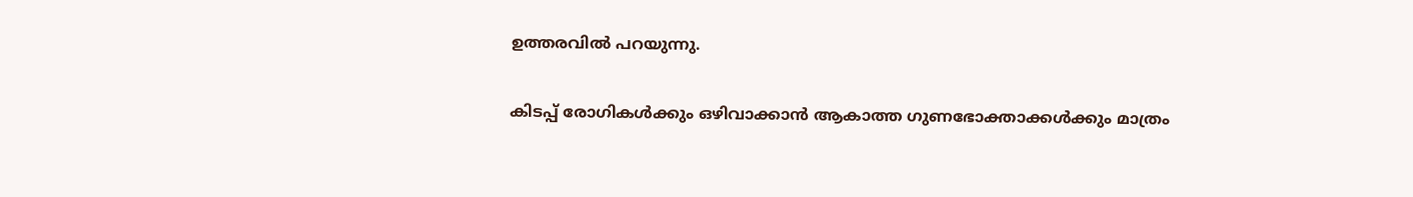ഉത്തരവിൽ പറയുന്നു.

കിടപ്പ് രോഗികൾക്കും ഒഴിവാക്കാൻ ആകാത്ത ഗുണഭോക്താക്കൾക്കും മാത്രം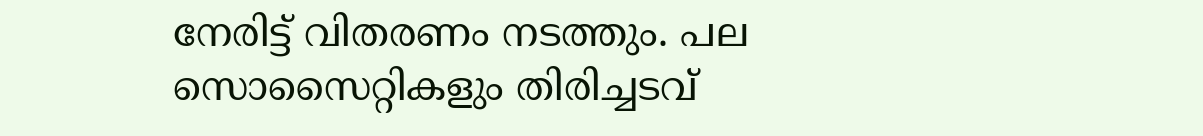നേരിട്ട് വിതരണം നടത്തും. പല സൊസൈറ്റികളും തിരിച്ചടവ്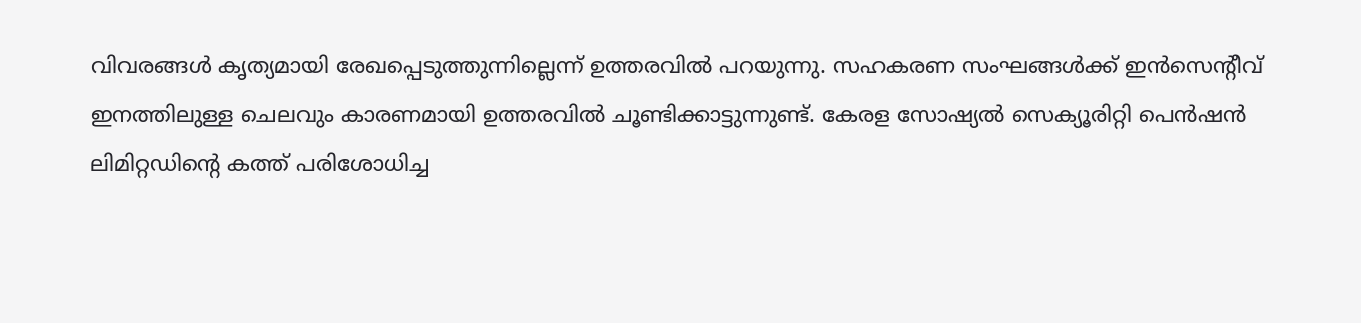വിവരങ്ങൾ കൃത്യമായി രേഖപ്പെടുത്തുന്നില്ലെന്ന് ഉത്തരവിൽ പറയുന്നു. സഹകരണ സംഘങ്ങൾക്ക് ഇൻസെന്റീവ് ഇനത്തിലുള്ള ചെലവും കാരണമായി ഉത്തരവിൽ ചൂണ്ടിക്കാട്ടുന്നുണ്ട്. കേരള സോഷ്യൽ സെക്യൂരിറ്റി പെൻഷൻ ലിമിറ്റഡിൻ്റെ കത്ത് പരിശോധിച്ച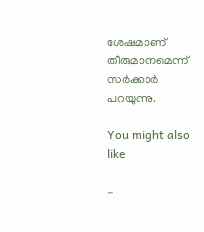ശേഷമാണ് തീരുമാനമെന്ന് സർക്കാർ പറയുന്നു.

You might also like

-